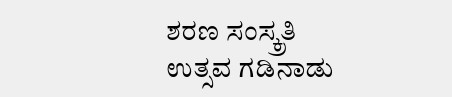ಶರಣ ಸಂಸ್ಕ್ರತಿ ಉತ್ಸವ ಗಡಿನಾಡು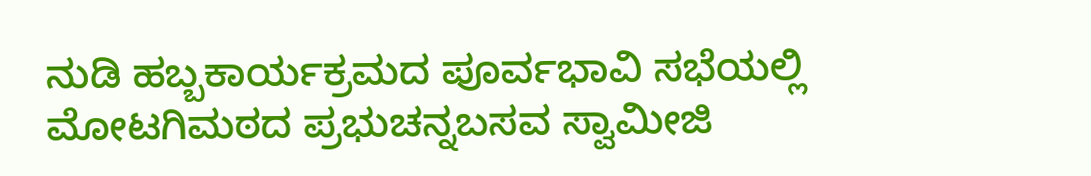ನುಡಿ ಹಬ್ಬಕಾರ್ಯಕ್ರಮದ ಪೂರ್ವಭಾವಿ ಸಭೆಯಲ್ಲಿ ಮೋಟಗಿಮಠದ ಪ್ರಭುಚನ್ನಬಸವ ಸ್ವಾಮೀಜಿ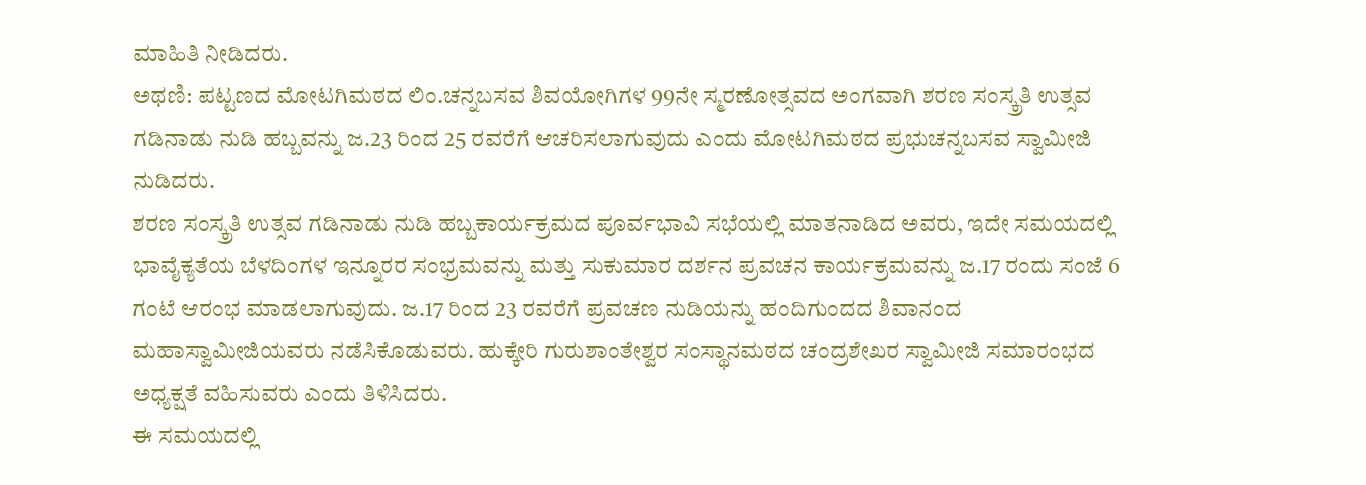ಮಾಹಿತಿ ನೀಡಿದರು.
ಅಥಣಿ: ಪಟ್ಟಣದ ಮೋಟಗಿಮಠದ ಲಿಂ.ಚನ್ನಬಸವ ಶಿವಯೋಗಿಗಳ 99ನೇ ಸ್ಮರಣೋತ್ಸವದ ಅಂಗವಾಗಿ ಶರಣ ಸಂಸ್ಕ್ರತಿ ಉತ್ಸವ ಗಡಿನಾಡು ನುಡಿ ಹಬ್ಬವನ್ನು ಜ.23 ರಿಂದ 25 ರವರೆಗೆ ಆಚರಿಸಲಾಗುವುದು ಎಂದು ಮೋಟಗಿಮಠದ ಪ್ರಭುಚನ್ನಬಸವ ಸ್ವಾಮೀಜಿ ನುಡಿದರು.
ಶರಣ ಸಂಸ್ಕ್ರತಿ ಉತ್ಸವ ಗಡಿನಾಡು ನುಡಿ ಹಬ್ಬಕಾರ್ಯಕ್ರಮದ ಪೂರ್ವಭಾವಿ ಸಭೆಯಲ್ಲಿ ಮಾತನಾಡಿದ ಅವರು, ಇದೇ ಸಮಯದಲ್ಲಿ ಭಾವೈಕ್ಯತೆಯ ಬೆಳದಿಂಗಳ ಇನ್ನೂರರ ಸಂಭ್ರಮವನ್ನು ಮತ್ತು ಸುಕುಮಾರ ದರ್ಶನ ಪ್ರವಚನ ಕಾರ್ಯಕ್ರಮವನ್ನು ಜ.17 ರಂದು ಸಂಜೆ 6 ಗಂಟೆ ಆರಂಭ ಮಾಡಲಾಗುವುದು. ಜ.17 ರಿಂದ 23 ರವರೆಗೆ ಪ್ರವಚಣ ನುಡಿಯನ್ನು ಹಂದಿಗುಂದದ ಶಿವಾನಂದ ಮಹಾಸ್ವಾಮೀಜಿಯವರು ನಡೆಸಿಕೊಡುವರು. ಹುಕ್ಕೇರಿ ಗುರುಶಾಂತೇಶ್ವರ ಸಂಸ್ಥಾನಮಠದ ಚಂದ್ರಶೇಖರ ಸ್ವಾಮೀಜಿ ಸಮಾರಂಭದ ಅಧ್ಯಕ್ಷತೆ ವಹಿಸುವರು ಎಂದು ತಿಳಿಸಿದರು.
ಈ ಸಮಯದಲ್ಲಿ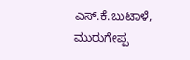ಎಸ್.ಕೆ.ಬುಟಾಳೆ, ಮುರುಗೇಪ್ಪ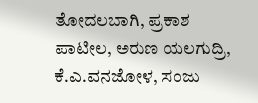ತೋದಲಬಾಗಿ, ಪ್ರಕಾಶ ಪಾಟೀಲ, ಅರುಣ ಯಲಗುದ್ರಿ, ಕೆ.ಎ.ವನಜೋಳ, ಸಂಜು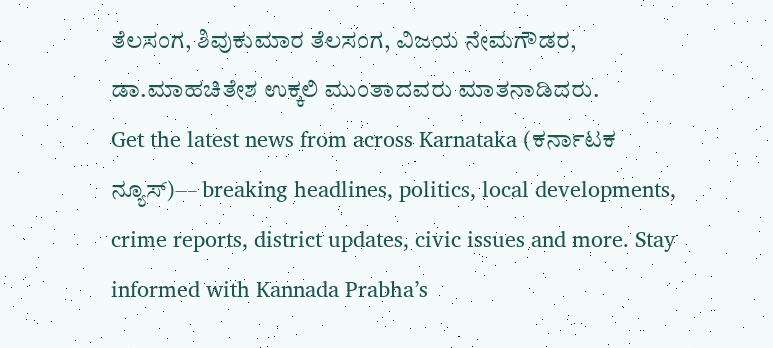ತೆಲಸಂಗ, ಶಿವುಕುಮಾರ ತೆಲಸಂಗ, ವಿಜಯ ನೇಮಗೌಡರ, ಡಾ.ಮಾಹಚಿತೇಶ ಉಕ್ಕಲಿ ಮುಂತಾದವರು ಮಾತನಾಡಿದರು.
Get the latest news from across Karnataka (ಕರ್ನಾಟಕ ನ್ಯೂಸ್)— breaking headlines, politics, local developments, crime reports, district updates, civic issues and more. Stay informed with Kannada Prabha’s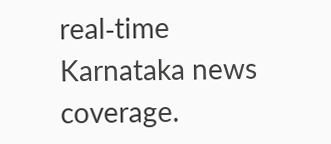real‑time Karnataka news coverage.